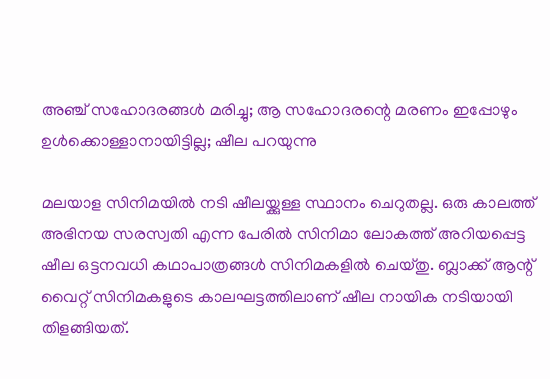അഞ്ച് സഹോദരങ്ങൾ മരിച്ചു; ആ സഹോദരന്റെ മരണം ഇപ്പോഴും ഉൾക്കൊള്ളാനായിട്ടില്ല; ഷീല പറയുന്നു

മലയാള സിനിമയിൽ നടി ഷീലയ്ക്കുള്ള സ്ഥാനം ചെറുതല്ല. ഒരു കാലത്ത് അഭിനയ സരസ്വതി എന്ന പേരിൽ സിനിമാ ലോകത്ത് അറിയപ്പെട്ട ഷീല ഒട്ടനവധി കഥാപാത്രങ്ങൾ സിനിമകളിൽ ചെയ്തു. ബ്ലാക്ക് ആന്റ് വൈറ്റ് സിനിമകളുടെ കാലഘട്ടത്തിലാണ് ഷീല നായിക നടിയായി തിളങ്ങിയത്.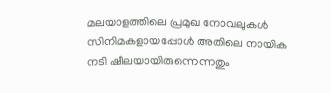മലയാളത്തിലെ പ്രമുഖ നോവലുകൾ സിനിമകളായപ്പോൾ അതിലെ നായിക നടി ഷീലയായിരുന്നെന്നതും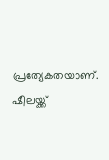പ്രത്യേകതയാണ്. ഷീലയ്ക്ക്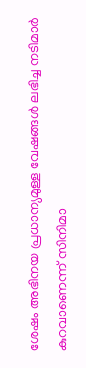ശേഷം അഭിനയ പ്രധാന്യമുള്ള വേഷങ്ങൾ ലഭിച്ച നടിമാർ കുറവാണെന്ന് സിനിമാ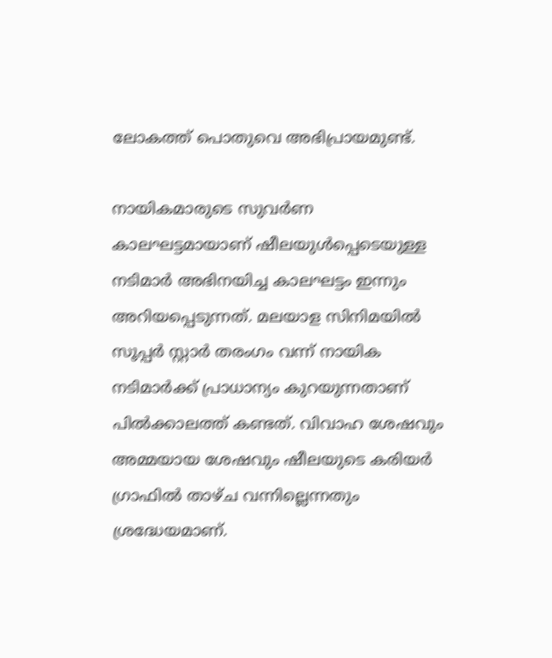ലോകത്ത് പൊതുവെ അഭിപ്രായമുണ്ട്.

നായികമാരുടെ സുവർണ കാലഘട്ടമായാണ് ഷീലയുൾപ്പെടെയുള്ള നടിമാർ അഭിനയിച്ച കാലഘട്ടം ഇന്നും അറിയപ്പെടുന്നത്. മലയാള സിനിമയിൽ സൂപ്പർ സ്റ്റാർ തരംഗം വന്ന് നായിക നടിമാർക്ക് പ്രാധാന്യം കുറയുന്നതാണ് പിൽക്കാലത്ത് കണ്ടത്. വിവാഹ ശേഷവും അമ്മയായ ശേഷവും ഷീലയുടെ കരിയർ ഗ്രാഫിൽ താഴ്ച വന്നില്ലെന്നതും ശ്രദ്ധേയമാണ്.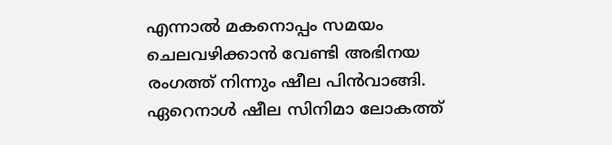എന്നാൽ മകനൊപ്പം സമയം ചെലവഴിക്കാൻ വേണ്ടി അഭിനയ രംഗത്ത് നിന്നും ഷീല പിൻവാങ്ങി. ഏറെനാൾ ഷീല സിനിമാ ലോകത്ത്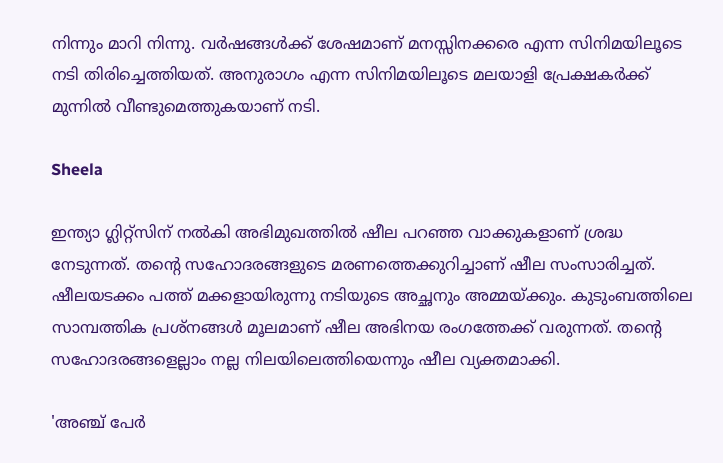നിന്നും മാറി നിന്നു. വർഷങ്ങൾക്ക് ശേഷമാണ് മനസ്സിനക്കരെ എന്ന സിനിമയിലൂടെ നടി തിരിച്ചെത്തിയത്. അനുരാഗം എന്ന സിനിമയിലൂടെ മലയാളി പ്രേക്ഷകർക്ക് മുന്നിൽ വീണ്ടുമെത്തുകയാണ് നടി.

Sheela

ഇന്ത്യാ ഗ്ലിറ്റ്സിന് നൽകി അഭിമുഖത്തിൽ ഷീല പറഞ്ഞ വാക്കുകളാണ് ശ്രദ്ധ നേടുന്നത്. തന്റെ സഹോദരങ്ങളുടെ മരണത്തെക്കുറിച്ചാണ് ഷീല സംസാരിച്ചത്. ഷീലയടക്കം പത്ത് മക്കളായിരുന്നു നടിയുടെ അച്ഛനും അമ്മയ്ക്കും. കുടുംബത്തിലെ സാമ്പത്തിക പ്രശ്നങ്ങൾ മൂലമാണ് ഷീല അഭിനയ രംഗത്തേക്ക് വരുന്നത്. തന്റെ സഹോദരങ്ങളെല്ലാം നല്ല നിലയിലെത്തിയെന്നും ഷീല വ്യക്തമാക്കി.

'അഞ്ച് പേർ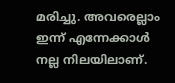മരിച്ചു. അവരെല്ലാം ഇന്ന് എന്നേക്കാൾ നല്ല നിലയിലാണ്.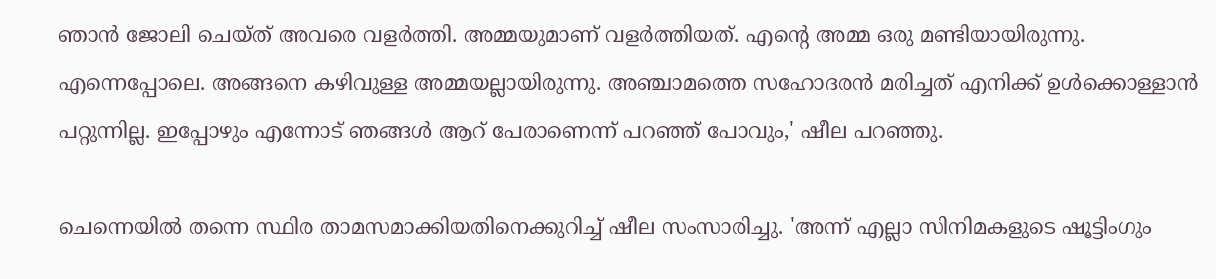ഞാൻ ജോലി ചെയ്ത് അവരെ വളർത്തി. അമ്മയുമാണ് വളർത്തിയത്. എന്റെ അമ്മ ഒരു മണ്ടിയായിരുന്നു. എന്നെപ്പോലെ. അങ്ങനെ കഴിവുള്ള അമ്മയല്ലായിരുന്നു. അ‍ഞ്ചാമത്തെ സഹോദരൻ മരിച്ചത് എനിക്ക് ഉൾക്കൊള്ളാൻ പറ്റുന്നില്ല. ഇപ്പോഴും എന്നോട് ഞങ്ങൾ ആറ് പേരാണെന്ന് പറഞ്ഞ് പോവും,' ഷീല പറഞ്ഞു.

ചെന്നെയിൽ തന്നെ സ്ഥിര താമസമാക്കിയതിനെക്കുറിച്ച് ഷീല സംസാരിച്ചു. 'അന്ന് എല്ലാ സിനിമകളുടെ ഷൂട്ടിംഗും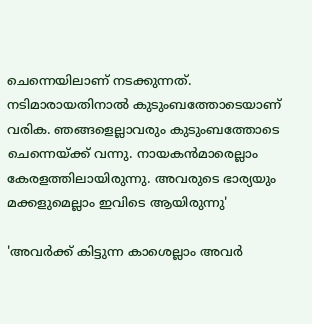ചെന്നെയിലാണ് നടക്കുന്നത്. നടിമാരായതിനാൽ കുടുംബത്തോടെയാണ് വരിക. ഞങ്ങളെല്ലാവരും കുടുംബത്തോടെ ചെന്നെയ്ക്ക് വന്നു. നായകൻമാരെല്ലാം കേരളത്തിലായിരുന്നു. അവരുടെ ഭാര്യയും മക്കളുമെല്ലാം ഇവിടെ ആയിരുന്നു'

'അവർക്ക് കിട്ടുന്ന കാശെല്ലാം അവർ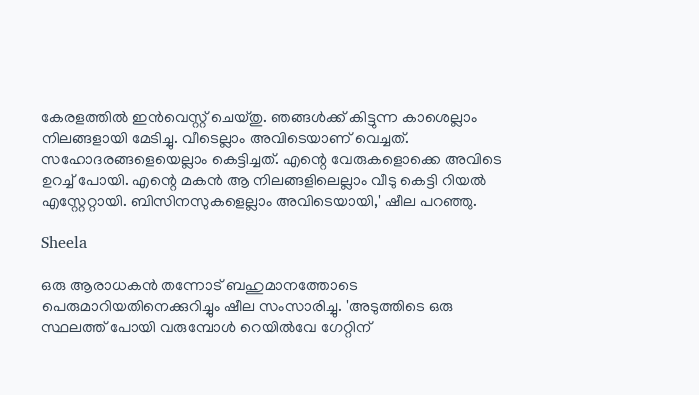കേരളത്തിൽ ഇൻവെസ്റ്റ് ചെയ്തു. ഞങ്ങൾക്ക് കിട്ടുന്ന കാശെല്ലാം നിലങ്ങളായി മേടിച്ചു. വീടെല്ലാം അവിടെയാണ് വെച്ചത്. സഹോദരങ്ങളെയെല്ലാം കെട്ടിച്ചത്. എന്റെ വേരുകളൊക്കെ അവിടെ ഉറച്ച് പോയി. എന്റെ മകൻ ആ നിലങ്ങളിലെല്ലാം വീടു കെട്ടി റിയൽ എസ്റ്റേറ്റായി. ബിസിനസുകളെല്ലാം അവിടെയായി,' ഷീല പറഞ്ഞു.

Sheela

ഒരു ആരാധകൻ തന്നോട് ബഹുമാനത്തോടെ പെരുമാറിയതിനെക്കുറിച്ചും ഷീല സംസാരിച്ചു. 'അടുത്തിടെ ഒരു സ്ഥലത്ത് പോയി വരുമ്പോൾ റെയിൽവേ ഗേറ്റിന്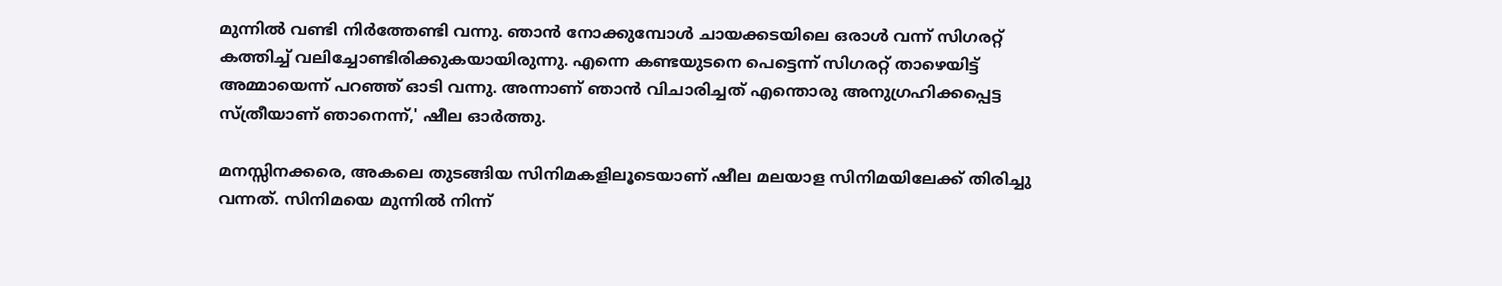മുന്നിൽ വണ്ടി നിർത്തേണ്ടി വന്നു. ഞാൻ നോക്കുമ്പോൾ ചായക്കടയിലെ ഒരാൾ വന്ന് സിഗരറ്റ് കത്തിച്ച് വലിച്ചോണ്ടിരിക്കുകയായിരുന്നു. എന്നെ കണ്ടയുടനെ പെട്ടെന്ന് സിഗരറ്റ് താഴെയിട്ട് അമ്മായെന്ന് പറ‍ഞ്ഞ് ഓടി വന്നു. അന്നാണ് ഞാൻ വിചാരിച്ചത് എന്തൊരു അനുഗ്രഹിക്കപ്പെട്ട സ്ത്രീയാണ് ഞാനെന്ന്,' ഷീല ഓർത്തു.

മനസ്സിനക്കരെ, അകലെ തുടങ്ങിയ സിനിമകളിലൂടെയാണ് ഷീല മലയാള സിനിമയിലേക്ക് തിരിച്ചു വന്നത്. സിനിമയെ മുന്നിൽ നിന്ന്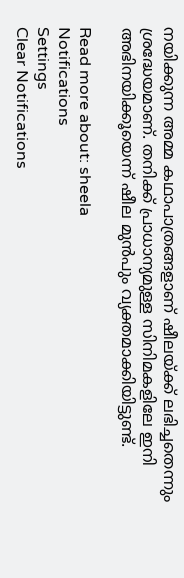നയിക്കുന്ന അമ്മ കഥാപാത്രങ്ങളാണ് ഷീലയ്ക്ക് ലഭിച്ചതെന്നും ശ്രദ്ധേയമാണ്. തനിക്ക് പ്രാധാന്യമുള്ള സിനിമകളിലേ ഇനി അഭിനയിക്കൂയെന്ന് ഷീല മുൻപും വ്യക്തമാക്കിയിട്ടുണ്ട്.

Read more about: sheela
Notifications
Settings
Clear Notifications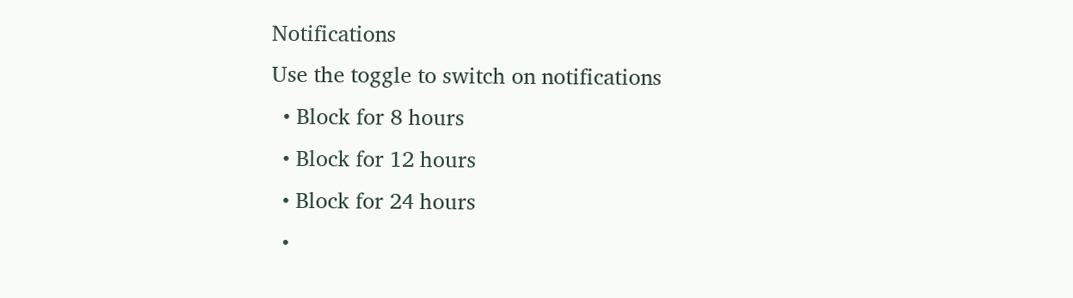Notifications
Use the toggle to switch on notifications
  • Block for 8 hours
  • Block for 12 hours
  • Block for 24 hours
  •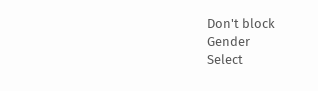Don't block
Gender
Select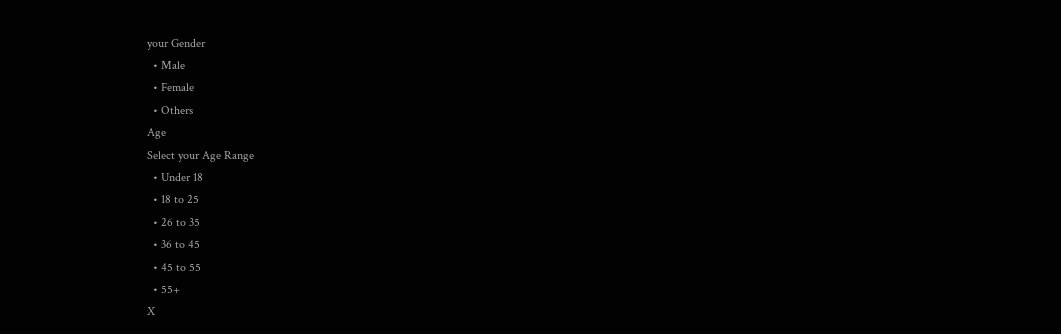your Gender
  • Male
  • Female
  • Others
Age
Select your Age Range
  • Under 18
  • 18 to 25
  • 26 to 35
  • 36 to 45
  • 45 to 55
  • 55+
X